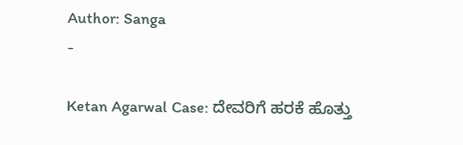Author: Sanga
-

Ketan Agarwal Case: ದೇವರಿಗೆ ಹರಕೆ ಹೊತ್ತು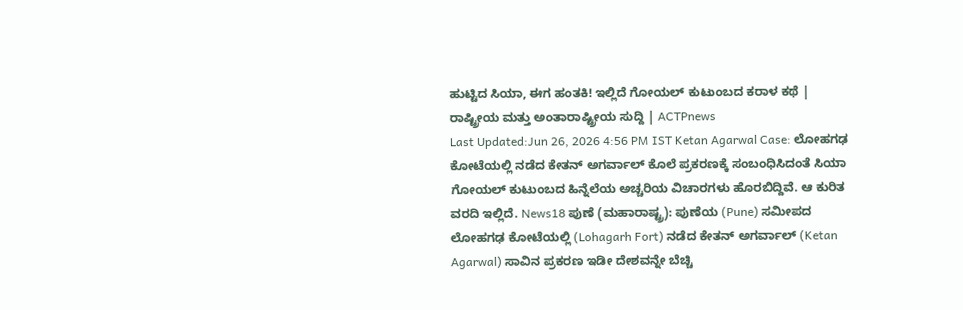ಹುಟ್ಟಿದ ಸಿಯಾ, ಈಗ ಹಂತಕಿ! ಇಲ್ಲಿದೆ ಗೋಯಲ್ ಕುಟುಂಬದ ಕರಾಳ ಕಥೆ | ರಾಷ್ಟ್ರೀಯ ಮತ್ತು ಅಂತಾರಾಷ್ಟ್ರೀಯ ಸುದ್ದಿ | ACTPnews
Last Updated:Jun 26, 2026 4:56 PM IST Ketan Agarwal Case: ಲೋಹಗಢ ಕೋಟೆಯಲ್ಲಿ ನಡೆದ ಕೇತನ್ ಅಗರ್ವಾಲ್ ಕೊಲೆ ಪ್ರಕರಣಕ್ಕೆ ಸಂಬಂಧಿಸಿದಂತೆ ಸಿಯಾ ಗೋಯಲ್ ಕುಟುಂಬದ ಹಿನ್ನೆಲೆಯ ಅಚ್ಚರಿಯ ವಿಚಾರಗಳು ಹೊರಬಿದ್ದಿವೆ. ಆ ಕುರಿತ ವರದಿ ಇಲ್ಲಿದೆ. News18 ಪುಣೆ (ಮಹಾರಾಷ್ಟ್ರ): ಪುಣೆಯ (Pune) ಸಮೀಪದ ಲೋಹಗಢ ಕೋಟೆಯಲ್ಲಿ (Lohagarh Fort) ನಡೆದ ಕೇತನ್ ಅಗರ್ವಾಲ್ (Ketan Agarwal) ಸಾವಿನ ಪ್ರಕರಣ ಇಡೀ ದೇಶವನ್ನೇ ಬೆಚ್ಚಿ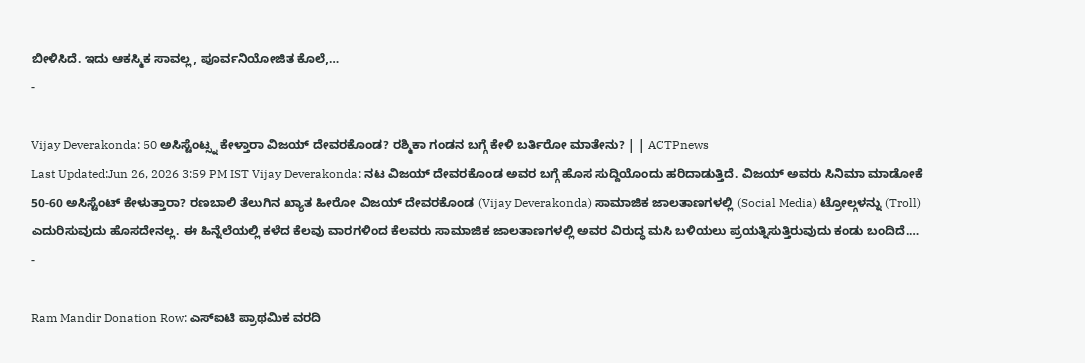ಬೀಳಿಸಿದೆ. ಇದು ಆಕಸ್ಮಿಕ ಸಾವಲ್ಲ, ಪೂರ್ವನಿಯೋಜಿತ ಕೊಲೆ,…
-

Vijay Deverakonda: 50 ಅಸಿಸ್ಟೆಂಟ್ಸ್ನ ಕೇಳ್ತಾರಾ ವಿಜಯ್ ದೇವರಕೊಂಡ? ರಶ್ಮಿಕಾ ಗಂಡನ ಬಗ್ಗೆ ಕೇಳಿ ಬರ್ತಿರೋ ಮಾತೇನು? | | ACTPnews
Last Updated:Jun 26, 2026 3:59 PM IST Vijay Deverakonda: ನಟ ವಿಜಯ್ ದೇವರಕೊಂಡ ಅವರ ಬಗ್ಗೆ ಹೊಸ ಸುದ್ದಿಯೊಂದು ಹರಿದಾಡುತ್ತಿದೆ. ವಿಜಯ್ ಅವರು ಸಿನಿಮಾ ಮಾಡೋಕೆ 50-60 ಅಸಿಸ್ಟೆಂಟ್ ಕೇಳುತ್ತಾರಾ? ರಣಬಾಲಿ ತೆಲುಗಿನ ಖ್ಯಾತ ಹೀರೋ ವಿಜಯ್ ದೇವರಕೊಂಡ (Vijay Deverakonda) ಸಾಮಾಜಿಕ ಜಾಲತಾಣಗಳಲ್ಲಿ (Social Media) ಟ್ರೋಲ್ಗಳನ್ನು (Troll) ಎದುರಿಸುವುದು ಹೊಸದೇನಲ್ಲ. ಈ ಹಿನ್ನೆಲೆಯಲ್ಲಿ ಕಳೆದ ಕೆಲವು ವಾರಗಳಿಂದ ಕೆಲವರು ಸಾಮಾಜಿಕ ಜಾಲತಾಣಗಳಲ್ಲಿ ಅವರ ವಿರುದ್ಧ ಮಸಿ ಬಳಿಯಲು ಪ್ರಯತ್ನಿಸುತ್ತಿರುವುದು ಕಂಡು ಬಂದಿದೆ.…
-

Ram Mandir Donation Row: ಎಸ್ಐಟಿ ಪ್ರಾಥಮಿಕ ವರದಿ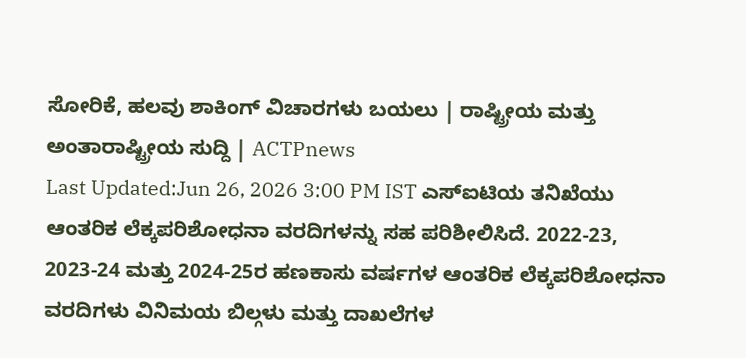ಸೋರಿಕೆ, ಹಲವು ಶಾಕಿಂಗ್ ವಿಚಾರಗಳು ಬಯಲು | ರಾಷ್ಟ್ರೀಯ ಮತ್ತು ಅಂತಾರಾಷ್ಟ್ರೀಯ ಸುದ್ದಿ | ACTPnews
Last Updated:Jun 26, 2026 3:00 PM IST ಎಸ್ಐಟಿಯ ತನಿಖೆಯು ಆಂತರಿಕ ಲೆಕ್ಕಪರಿಶೋಧನಾ ವರದಿಗಳನ್ನು ಸಹ ಪರಿಶೀಲಿಸಿದೆ. 2022-23, 2023-24 ಮತ್ತು 2024-25ರ ಹಣಕಾಸು ವರ್ಷಗಳ ಆಂತರಿಕ ಲೆಕ್ಕಪರಿಶೋಧನಾ ವರದಿಗಳು ವಿನಿಮಯ ಬಿಲ್ಗಳು ಮತ್ತು ದಾಖಲೆಗಳ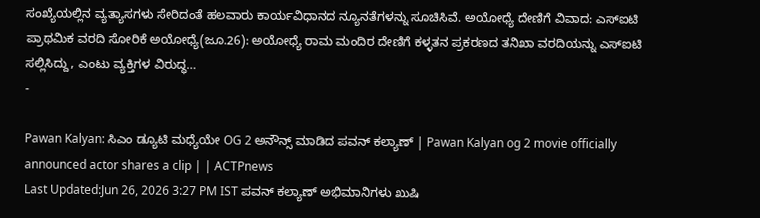ಸಂಖ್ಯೆಯಲ್ಲಿನ ವ್ಯತ್ಯಾಸಗಳು ಸೇರಿದಂತೆ ಹಲವಾರು ಕಾರ್ಯವಿಧಾನದ ನ್ಯೂನತೆಗಳನ್ನು ಸೂಚಿಸಿವೆ. ಅಯೋಧ್ಯೆ ದೇಣಿಗೆ ವಿವಾದ: ಎಸ್ಐಟಿ ಪ್ರಾಥಮಿಕ ವರದಿ ಸೋರಿಕೆ ಅಯೋಧ್ಯೆ(ಜೂ.26): ಅಯೋಧ್ಯೆ ರಾಮ ಮಂದಿರ ದೇಣಿಗೆ ಕಳ್ಳತನ ಪ್ರಕರಣದ ತನಿಖಾ ವರದಿಯನ್ನು ಎಸ್ಐಟಿ ಸಲ್ಲಿಸಿದ್ದು, ಎಂಟು ವ್ಯಕ್ತಿಗಳ ವಿರುದ್ಧ…
-

Pawan Kalyan: ಸಿಎಂ ಡ್ಯೂಟಿ ಮಧ್ಯೆಯೇ OG 2 ಅನೌನ್ಸ್ ಮಾಡಿದ ಪವನ್ ಕಲ್ಯಾಣ್ | Pawan Kalyan og 2 movie officially announced actor shares a clip | | ACTPnews
Last Updated:Jun 26, 2026 3:27 PM IST ಪವನ್ ಕಲ್ಯಾಣ್ ಅಭಿಮಾನಿಗಳು ಖುಷಿ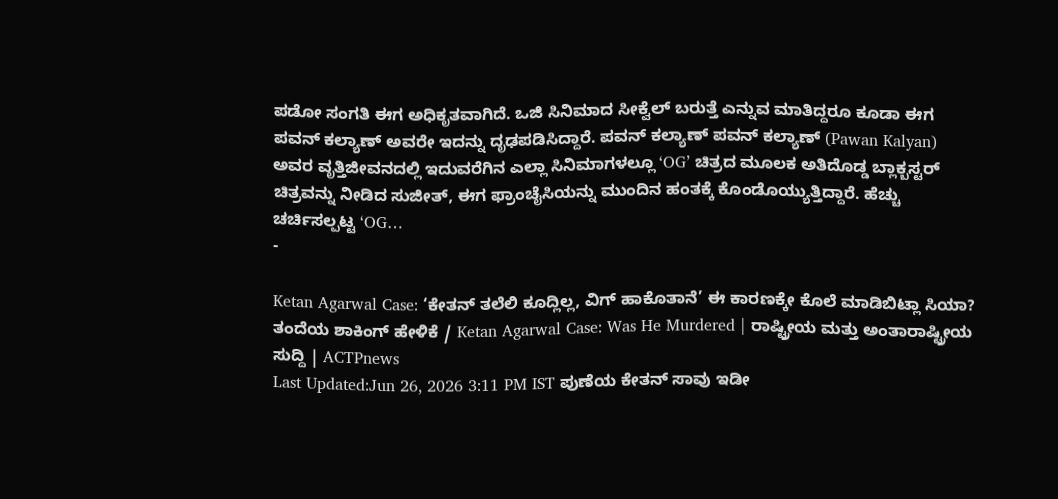ಪಡೋ ಸಂಗತಿ ಈಗ ಅಧಿಕೃತವಾಗಿದೆ. ಒಜಿ ಸಿನಿಮಾದ ಸೀಕ್ವೆಲ್ ಬರುತ್ತೆ ಎನ್ನುವ ಮಾತಿದ್ದರೂ ಕೂಡಾ ಈಗ ಪವನ್ ಕಲ್ಯಾಣ್ ಅವರೇ ಇದನ್ನು ದೃಢಪಡಿಸಿದ್ದಾರೆ. ಪವನ್ ಕಲ್ಯಾಣ್ ಪವನ್ ಕಲ್ಯಾಣ್ (Pawan Kalyan) ಅವರ ವೃತ್ತಿಜೀವನದಲ್ಲಿ ಇದುವರೆಗಿನ ಎಲ್ಲಾ ಸಿನಿಮಾಗಳಲ್ಲೂ ‘OG’ ಚಿತ್ರದ ಮೂಲಕ ಅತಿದೊಡ್ಡ ಬ್ಲಾಕ್ಬಸ್ಟರ್ ಚಿತ್ರವನ್ನು ನೀಡಿದ ಸುಜೀತ್, ಈಗ ಫ್ರಾಂಚೈಸಿಯನ್ನು ಮುಂದಿನ ಹಂತಕ್ಕೆ ಕೊಂಡೊಯ್ಯುತ್ತಿದ್ದಾರೆ. ಹೆಚ್ಚು ಚರ್ಚಿಸಲ್ಪಟ್ಟ ‘OG…
-

Ketan Agarwal Case: ‘ಕೇತನ್ ತಲೆಲಿ ಕೂದ್ಲಿಲ್ಲ, ವಿಗ್ ಹಾಕೊತಾನೆ’ ಈ ಕಾರಣಕ್ಕೇ ಕೊಲೆ ಮಾಡಿಬಿಟ್ಲಾ ಸಿಯಾ? ತಂದೆಯ ಶಾಕಿಂಗ್ ಹೇಳಿಕೆ / Ketan Agarwal Case: Was He Murdered | ರಾಷ್ಟ್ರೀಯ ಮತ್ತು ಅಂತಾರಾಷ್ಟ್ರೀಯ ಸುದ್ದಿ | ACTPnews
Last Updated:Jun 26, 2026 3:11 PM IST ಪುಣೆಯ ಕೇತನ್ ಸಾವು ಇಡೀ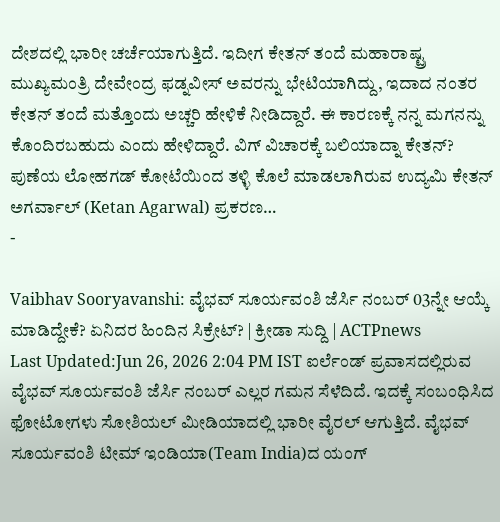ದೇಶದಲ್ಲಿ ಭಾರೀ ಚರ್ಚೆಯಾಗುತ್ತಿದೆ. ಇದೀಗ ಕೇತನ್ ತಂದೆ ಮಹಾರಾಷ್ಟ್ರ ಮುಖ್ಯಮಂತ್ರಿ ದೇವೇಂದ್ರ ಫಡ್ನವೀಸ್ ಅವರನ್ನು ಭೇಟಿಯಾಗಿದ್ದು, ಇದಾದ ನಂತರ ಕೇತನ್ ತಂದೆ ಮತ್ತೊಂದು ಅಚ್ಚರಿ ಹೇಳಿಕೆ ನೀಡಿದ್ದಾರೆ. ಈ ಕಾರಣಕ್ಕೆ ನನ್ನ ಮಗನನ್ನು ಕೊಂದಿರಬಹುದು ಎಂದು ಹೇಳಿದ್ದಾರೆ. ವಿಗ್ ವಿಚಾರಕ್ಕೆ ಬಲಿಯಾದ್ನಾ ಕೇತನ್? ಪುಣೆಯ ಲೋಹಗಡ್ ಕೋಟೆಯಿಂದ ತಳ್ಳಿ ಕೊಲೆ ಮಾಡಲಾಗಿರುವ ಉದ್ಯಮಿ ಕೇತನ್ ಅಗರ್ವಾಲ್ (Ketan Agarwal) ಪ್ರಕರಣ…
-

Vaibhav Sooryavanshi: ವೈಭವ್ ಸೂರ್ಯವಂಶಿ ಜೆರ್ಸಿ ನಂಬರ್ 03ನ್ನೇ ಆಯ್ಕೆ ಮಾಡಿದ್ದೇಕೆ? ಏನಿದರ ಹಿಂದಿನ ಸಿಕ್ರೇಟ್? | ಕ್ರೀಡಾ ಸುದ್ದಿ | ACTPnews
Last Updated:Jun 26, 2026 2:04 PM IST ಐರ್ಲೆಂಡ್ ಪ್ರವಾಸದಲ್ಲಿರುವ ವೈಭವ್ ಸೂರ್ಯವಂಶಿ ಜೆರ್ಸಿ ನಂಬರ್ ಎಲ್ಲರ ಗಮನ ಸೆಳೆದಿದೆ. ಇದಕ್ಕೆ ಸಂಬಂಧಿಸಿದ ಫೋಟೋಗಳು ಸೋಶಿಯಲ್ ಮೀಡಿಯಾದಲ್ಲಿ ಭಾರೀ ವೈರಲ್ ಆಗುತ್ತಿದೆ. ವೈಭವ್ ಸೂರ್ಯವಂಶಿ ಟೀಮ್ ಇಂಡಿಯಾ(Team India)ದ ಯಂಗ್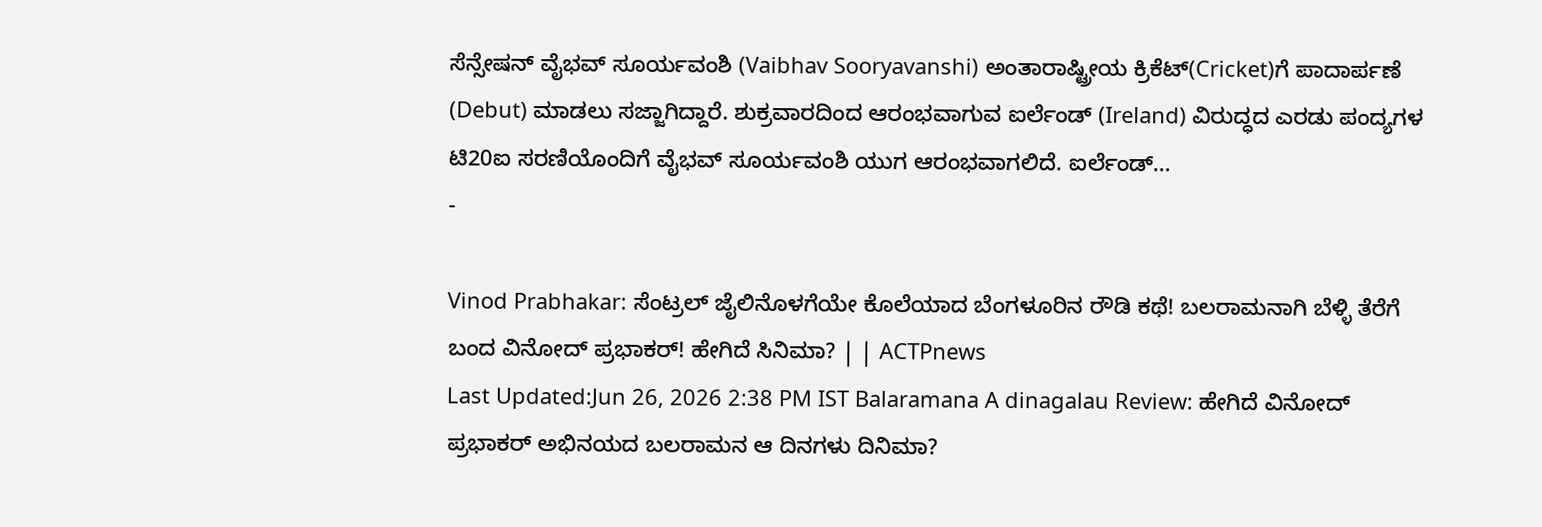ಸೆನ್ಸೇಷನ್ ವೈಭವ್ ಸೂರ್ಯವಂಶಿ (Vaibhav Sooryavanshi) ಅಂತಾರಾಷ್ಟ್ರೀಯ ಕ್ರಿಕೆಟ್(Cricket)ಗೆ ಪಾದಾರ್ಪಣೆ (Debut) ಮಾಡಲು ಸಜ್ಜಾಗಿದ್ದಾರೆ. ಶುಕ್ರವಾರದಿಂದ ಆರಂಭವಾಗುವ ಐರ್ಲೆಂಡ್ (Ireland) ವಿರುದ್ಧದ ಎರಡು ಪಂದ್ಯಗಳ ಟಿ20ಐ ಸರಣಿಯೊಂದಿಗೆ ವೈಭವ್ ಸೂರ್ಯವಂಶಿ ಯುಗ ಆರಂಭವಾಗಲಿದೆ. ಐರ್ಲೆಂಡ್…
-

Vinod Prabhakar: ಸೆಂಟ್ರಲ್ ಜೈಲಿನೊಳಗೆಯೇ ಕೊಲೆಯಾದ ಬೆಂಗಳೂರಿನ ರೌಡಿ ಕಥೆ! ಬಲರಾಮನಾಗಿ ಬೆಳ್ಳಿ ತೆರೆಗೆ ಬಂದ ವಿನೋದ್ ಪ್ರಭಾಕರ್! ಹೇಗಿದೆ ಸಿನಿಮಾ? | | ACTPnews
Last Updated:Jun 26, 2026 2:38 PM IST Balaramana A dinagalau Review: ಹೇಗಿದೆ ವಿನೋದ್ ಪ್ರಭಾಕರ್ ಅಭಿನಯದ ಬಲರಾಮನ ಆ ದಿನಗಳು ದಿನಿಮಾ?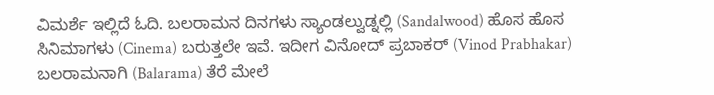ವಿಮರ್ಶೆ ಇಲ್ಲಿದೆ ಓದಿ. ಬಲರಾಮನ ದಿನಗಳು ಸ್ಯಾಂಡಲ್ವುಡ್ನಲ್ಲಿ (Sandalwood) ಹೊಸ ಹೊಸ ಸಿನಿಮಾಗಳು (Cinema) ಬರುತ್ತಲೇ ಇವೆ. ಇದೀಗ ವಿನೋದ್ ಪ್ರಬಾಕರ್ (Vinod Prabhakar) ಬಲರಾಮನಾಗಿ (Balarama) ತೆರೆ ಮೇಲೆ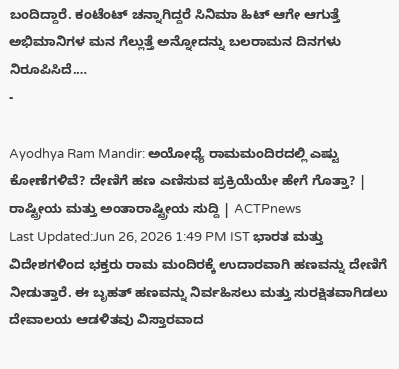ಬಂದಿದ್ದಾರೆ. ಕಂಟೆಂಟ್ ಚನ್ನಾಗಿದ್ದರೆ ಸಿನಿಮಾ ಹಿಟ್ ಆಗೇ ಆಗುತ್ತೆ ಅಭಿಮಾನಿಗಳ ಮನ ಗೆಲ್ಲುತ್ತೆ ಅನ್ನೋದನ್ನು ಬಲರಾಮನ ದಿನಗಳು ನಿರೂಪಿಸಿದೆ.…
-

Ayodhya Ram Mandir: ಅಯೋಧ್ಯೆ ರಾಮಮಂದಿರದಲ್ಲಿ ಎಷ್ಟು ಕೋಣೆಗಳಿವೆ? ದೇಣಿಗೆ ಹಣ ಎಣಿಸುವ ಪ್ರಕ್ರಿಯೆಯೇ ಹೇಗೆ ಗೊತ್ತಾ? | ರಾಷ್ಟ್ರೀಯ ಮತ್ತು ಅಂತಾರಾಷ್ಟ್ರೀಯ ಸುದ್ದಿ | ACTPnews
Last Updated:Jun 26, 2026 1:49 PM IST ಭಾರತ ಮತ್ತು ವಿದೇಶಗಳಿಂದ ಭಕ್ತರು ರಾಮ ಮಂದಿರಕ್ಕೆ ಉದಾರವಾಗಿ ಹಣವನ್ನು ದೇಣಿಗೆ ನೀಡುತ್ತಾರೆ. ಈ ಬೃಹತ್ ಹಣವನ್ನು ನಿರ್ವಹಿಸಲು ಮತ್ತು ಸುರಕ್ಷಿತವಾಗಿಡಲು ದೇವಾಲಯ ಆಡಳಿತವು ವಿಸ್ತಾರವಾದ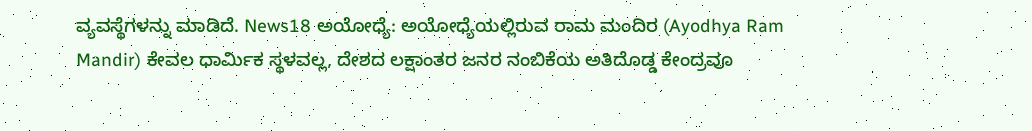ವ್ಯವಸ್ಥೆಗಳನ್ನು ಮಾಡಿದೆ. News18 ಅಯೋಧ್ಯೆ: ಅಯೋಧ್ಯೆಯಲ್ಲಿರುವ ರಾಮ ಮಂದಿರ (Ayodhya Ram Mandir) ಕೇವಲ ಧಾರ್ಮಿಕ ಸ್ಥಳವಲ್ಲ, ದೇಶದ ಲಕ್ಷಾಂತರ ಜನರ ನಂಬಿಕೆಯ ಅತಿದೊಡ್ಡ ಕೇಂದ್ರವೂ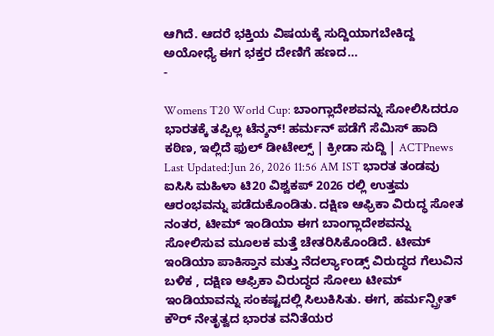ಆಗಿದೆ. ಆದರೆ ಭಕ್ತಿಯ ವಿಷಯಕ್ಕೆ ಸುದ್ದಿಯಾಗಬೇಕಿದ್ದ ಅಯೋಧ್ಯೆ ಈಗ ಭಕ್ತರ ದೇಣಿಗೆ ಹಣದ…
-

Womens T20 World Cup: ಬಾಂಗ್ಲಾದೇಶವನ್ನು ಸೋಲಿಸಿದರೂ ಭಾರತಕ್ಕೆ ತಪ್ಪಿಲ್ಲ ಟೆನ್ಶನ್! ಹರ್ಮನ್ ಪಡೆಗೆ ಸೆಮಿಸ್ ಹಾದಿ ಕಠಿಣ, ಇಲ್ಲಿದೆ ಫುಲ್ ಡೀಟೇಲ್ಸ್ | ಕ್ರೀಡಾ ಸುದ್ದಿ | ACTPnews
Last Updated:Jun 26, 2026 11:56 AM IST ಭಾರತ ತಂಡವು ಐಸಿಸಿ ಮಹಿಳಾ ಟಿ20 ವಿಶ್ವಕಪ್ 2026 ರಲ್ಲಿ ಉತ್ತಮ ಆರಂಭವನ್ನು ಪಡೆದುಕೊಂಡಿತು. ದಕ್ಷಿಣ ಆಫ್ರಿಕಾ ವಿರುದ್ಧ ಸೋತ ನಂತರ, ಟೀಮ್ ಇಂಡಿಯಾ ಈಗ ಬಾಂಗ್ಲಾದೇಶವನ್ನು ಸೋಲಿಸುವ ಮೂಲಕ ಮತ್ತೆ ಚೇತರಿಸಿಕೊಂಡಿದೆ. ಟೀಮ್ ಇಂಡಿಯಾ ಪಾಕಿಸ್ತಾನ ಮತ್ತು ನೆದರ್ಲ್ಯಾಂಡ್ಸ್ ವಿರುದ್ಧದ ಗೆಲುವಿನ ಬಳಿಕ , ದಕ್ಷಿಣ ಆಫ್ರಿಕಾ ವಿರುದ್ಧದ ಸೋಲು ಟೀಮ್ ಇಂಡಿಯಾವನ್ನು ಸಂಕಷ್ಟದಲ್ಲಿ ಸಿಲುಕಿಸಿತು. ಈಗ, ಹರ್ಮನ್ಪ್ರೀತ್ ಕೌರ್ ನೇತೃತ್ವದ ಭಾರತ ವನಿತೆಯರ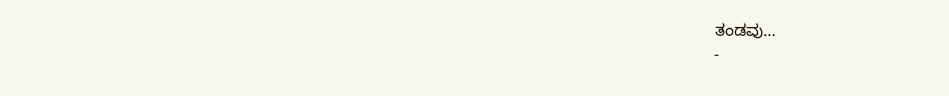ತಂಡವು…
-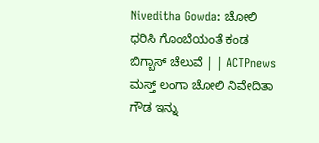Niveditha Gowda: ಚೋಲಿ ಧರಿಸಿ ಗೊಂಬೆಯಂತೆ ಕಂಡ ಬಿಗ್ಬಾಸ್ ಚೆಲುವೆ | | ACTPnews
ಮಸ್ತ್ ಲಂಗಾ ಚೋಲಿ ನಿವೇದಿತಾ ಗೌಡ ಇನ್ನು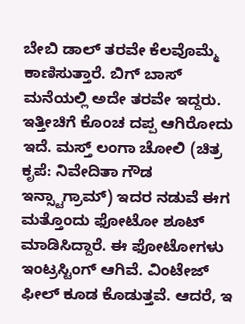ಬೇಬಿ ಡಾಲ್ ತರವೇ ಕೆಲವೊಮ್ಮೆ ಕಾಣಿಸುತ್ತಾರೆ. ಬಿಗ್ ಬಾಸ್ ಮನೆಯಲ್ಲಿ ಅದೇ ತರವೇ ಇದ್ದರು. ಇತ್ತೀಚಿಗೆ ಕೊಂಚ ದಪ್ಪ ಆಗಿರೋದು ಇದೆ. ಮಸ್ತ್ ಲಂಗಾ ಚೋಲಿ (ಚಿತ್ರ ಕೃಪೆ: ನಿವೇದಿತಾ ಗೌಡ ಇನ್ಸ್ಟಾಗ್ರಾಮ್) ಇದರ ನಡುವೆ ಈಗ ಮತ್ತೊಂದು ಫೋಟೋ ಶೂಟ್ ಮಾಡಿಸಿದ್ದಾರೆ. ಈ ಫೋಟೋಗಳು ಇಂಟ್ರಸ್ಟಿಂಗ್ ಆಗಿವೆ. ವಿಂಟೇಜ್ ಫೀಲ್ ಕೂಡ ಕೊಡುತ್ತವೆ. ಆದರೆ, ಇ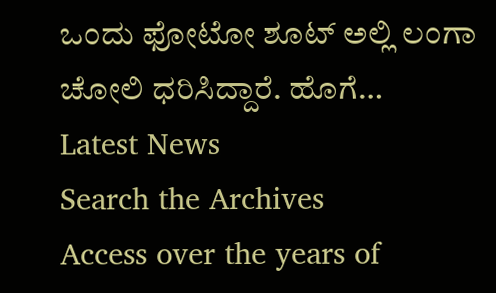ಒಂದು ಫೋಟೋ ಶೂಟ್ ಅಲ್ಲಿ ಲಂಗಾ ಚೋಲಿ ಧರಿಸಿದ್ದಾರೆ. ಹೊಗೆ…
Latest News
Search the Archives
Access over the years of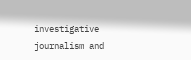investigative journalism and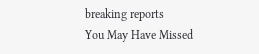breaking reports
You May Have Missed